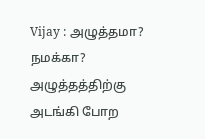Vijay : அழுத்தமா? நமக்கா? அழுத்தத்திற்கு அடங்கி போற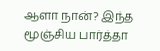ஆளா நான்? இந்த மூஞ்சிய பார்த்தா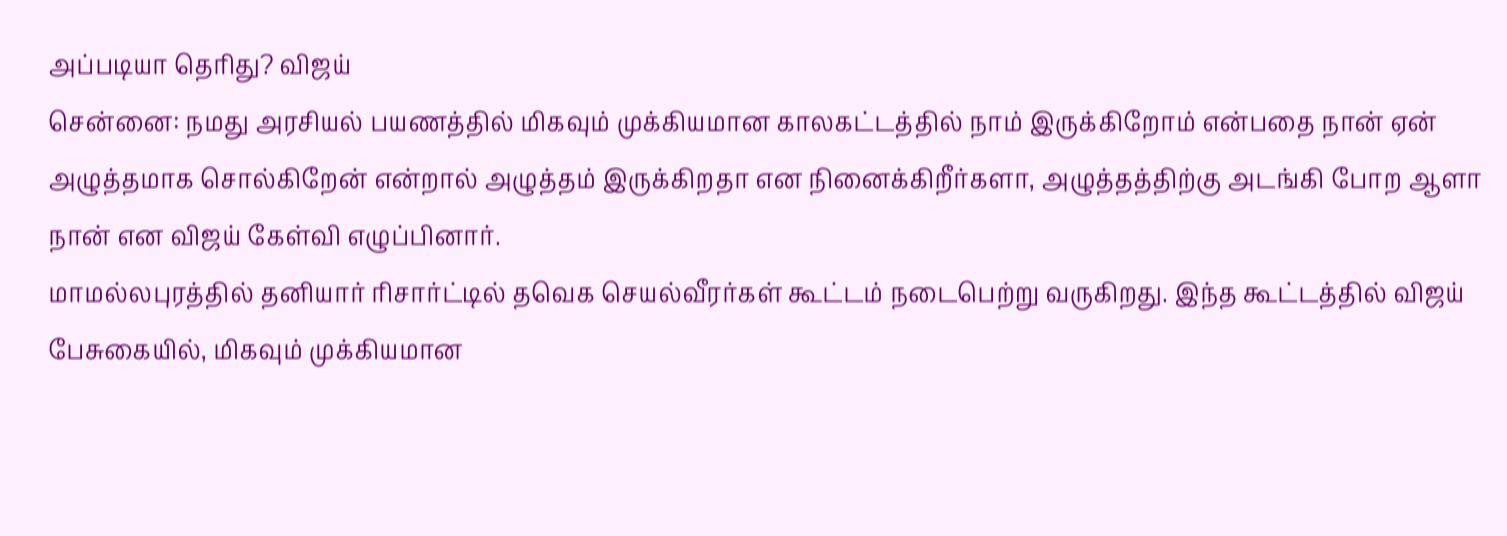அப்படியா தெரிது? விஜய்
சென்னை: நமது அரசியல் பயணத்தில் மிகவும் முக்கியமான காலகட்டத்தில் நாம் இருக்கிறோம் என்பதை நான் ஏன் அழுத்தமாக சொல்கிறேன் என்றால் அழுத்தம் இருக்கிறதா என நினைக்கிறீர்களா, அழுத்தத்திற்கு அடங்கி போற ஆளா நான் என விஜய் கேள்வி எழுப்பினார்.
மாமல்லபுரத்தில் தனியார் ரிசார்ட்டில் தவெக செயல்வீரர்கள் கூட்டம் நடைபெற்று வருகிறது. இந்த கூட்டத்தில் விஜய் பேசுகையில், மிகவும் முக்கியமான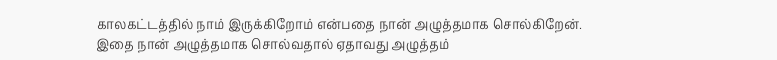காலகட்டத்தில் நாம் இருக்கிறோம் என்பதை நான் அழுத்தமாக சொல்கிறேன். இதை நான் அழுத்தமாக சொல்வதால் ஏதாவது அழுத்தம்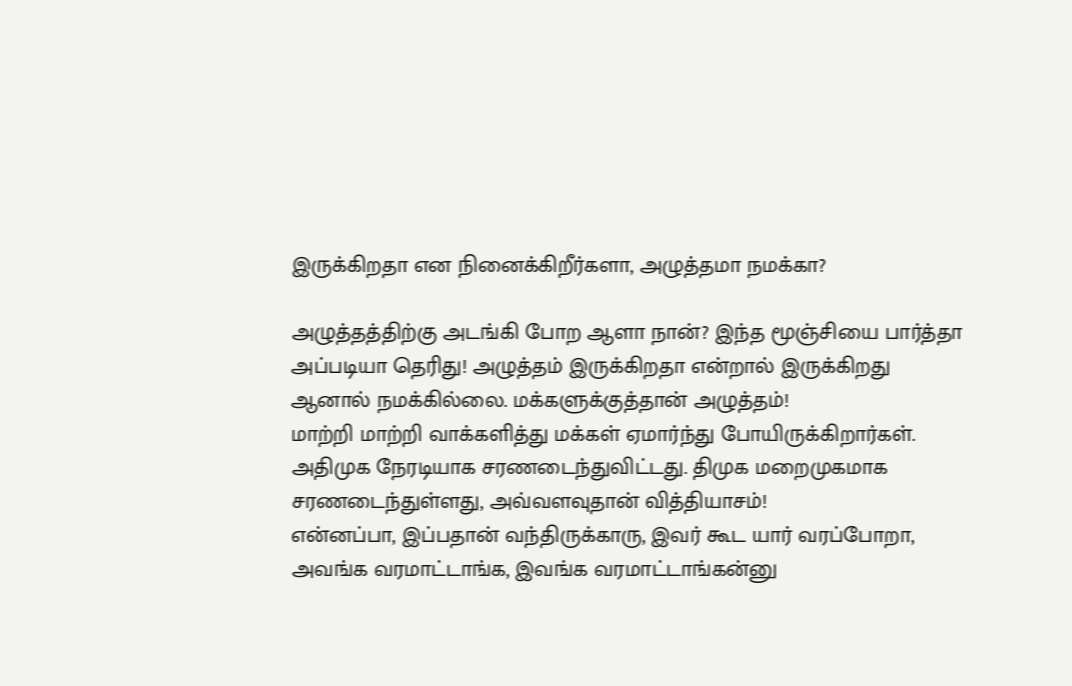இருக்கிறதா என நினைக்கிறீர்களா, அழுத்தமா நமக்கா?

அழுத்தத்திற்கு அடங்கி போற ஆளா நான்? இந்த மூஞ்சியை பார்த்தா அப்படியா தெரிது! அழுத்தம் இருக்கிறதா என்றால் இருக்கிறது ஆனால் நமக்கில்லை. மக்களுக்குத்தான் அழுத்தம்!
மாற்றி மாற்றி வாக்களித்து மக்கள் ஏமார்ந்து போயிருக்கிறார்கள். அதிமுக நேரடியாக சரணடைந்துவிட்டது. திமுக மறைமுகமாக சரணடைந்துள்ளது, அவ்வளவுதான் வித்தியாசம்!
என்னப்பா, இப்பதான் வந்திருக்காரு, இவர் கூட யார் வரப்போறா, அவங்க வரமாட்டாங்க, இவங்க வரமாட்டாங்கன்னு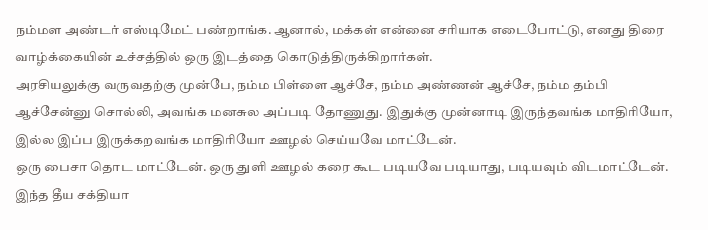நம்மள அண்டர் எஸ்டிமேட் பண்றாங்க. ஆனால், மக்கள் என்னை சரியாக எடைபோட்டு, எனது திரை வாழ்க்கையின் உச்சத்தில் ஒரு இடத்தை கொடுத்திருக்கிறார்கள்.
அரசியலுக்கு வருவதற்கு முன்பே, நம்ம பிள்ளை ஆச்சே, நம்ம அண்ணன் ஆச்சே, நம்ம தம்பி ஆச்சேன்னு சொல்லி, அவங்க மனசுல அப்படி தோணுது. இதுக்கு முன்னாடி இருந்தவங்க மாதிரியோ, இல்ல இப்ப இருக்கறவங்க மாதிரியோ ஊழல் செய்யவே மாட்டேன்.
ஒரு பைசா தொட மாட்டேன். ஒரு துளி ஊழல் கரை கூட படியவே படியாது, படியவும் விடமாட்டேன். இந்த தீய சக்தியா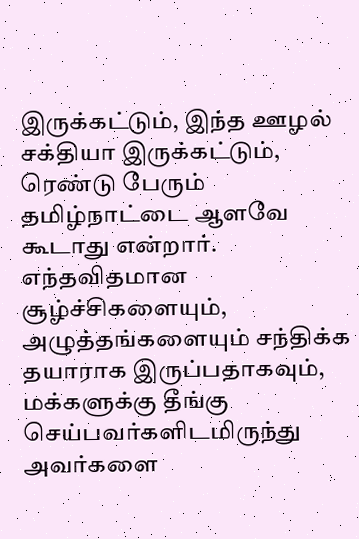இருக்கட்டும், இந்த ஊழல் சக்தியா இருக்கட்டும், ரெண்டு பேரும் தமிழ்நாட்டை ஆளவே கூடாது என்றார்.
எந்தவிதமான சூழ்ச்சிகளையும், அழுத்தங்களையும் சந்திக்க தயாராக இருப்பதாகவும், மக்களுக்கு தீங்கு செய்பவர்களிடமிருந்து அவர்களை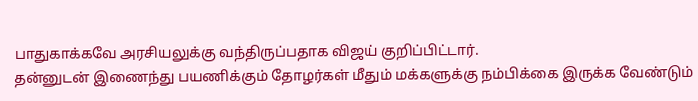பாதுகாக்கவே அரசியலுக்கு வந்திருப்பதாக விஜய் குறிப்பிட்டார்.
தன்னுடன் இணைந்து பயணிக்கும் தோழர்கள் மீதும் மக்களுக்கு நம்பிக்கை இருக்க வேண்டும்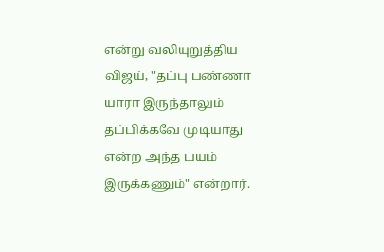என்று வலியுறுத்திய விஜய், "தப்பு பண்ணா யாரா இருந்தாலும் தப்பிக்கவே முடியாது என்ற அந்த பயம் இருக்கணும்" என்றார்.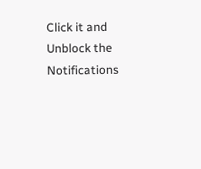Click it and Unblock the Notifications